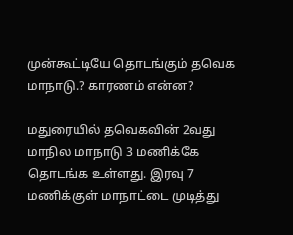முன்கூட்டியே தொடங்கும் தவெக மாநாடு.? காரணம் என்ன?

மதுரையில் தவெகவின் 2வது மாநில மாநாடு 3 மணிக்கே தொடங்க உள்ளது. இரவு 7 மணிக்குள் மாநாட்டை முடித்து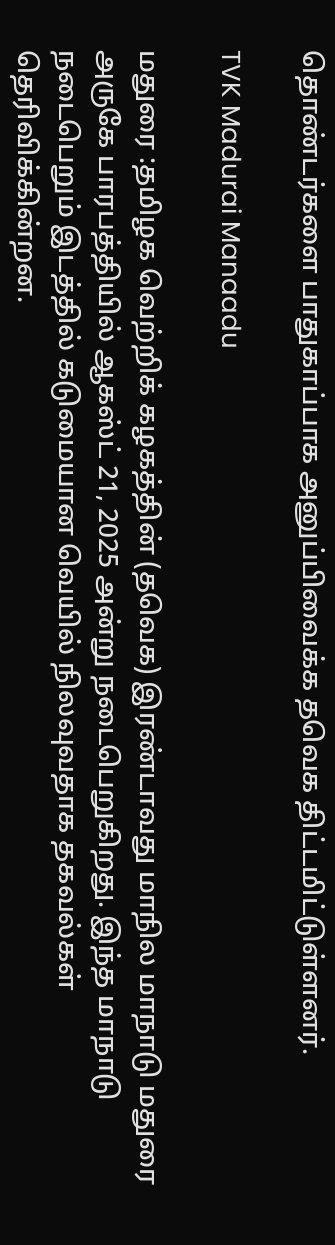தொண்டர்களை பாதுகாப்பாக அனுப்பிவைக்க தவெக திட்டமிட்டுள்ளனர்.

TVK Madurai Manaadu

மதுரை :தமிழக வெற்றிக் கழகத்தின் (தவெக) இரண்டாவது மாநில மாநாடு மதுரை அருகே பாரபத்தியில் ஆகஸ்ட் 21, 2025 அன்று நடைபெறுகிறது. இந்த மாநாடு நடைபெறும் இடத்தில் கடுமையான வெயில் நிலவுவதாக தகவல்கள் தெரிவிக்கின்றன.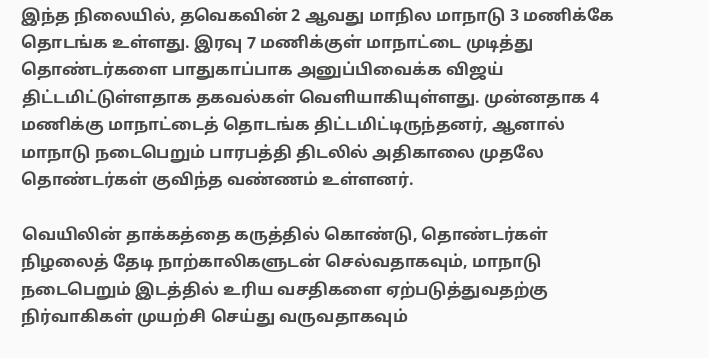இந்த நிலையில், தவெகவின் 2 ஆவது மாநில மாநாடு 3 மணிக்கே தொடங்க உள்ளது. இரவு 7 மணிக்குள் மாநாட்டை முடித்து தொண்டர்களை பாதுகாப்பாக அனுப்பிவைக்க விஜய் திட்டமிட்டுள்ளதாக தகவல்கள் வெளியாகியுள்ளது. முன்னதாக 4 மணிக்கு மாநாட்டைத் தொடங்க திட்டமிட்டிருந்தனர், ஆனால் மாநாடு நடைபெறும் பாரபத்தி திடலில் அதிகாலை முதலே தொண்டர்கள் குவிந்த வண்ணம் உள்ளனர்.

வெயிலின் தாக்கத்தை கருத்தில் கொண்டு, தொண்டர்கள் நிழலைத் தேடி நாற்காலிகளுடன் செல்வதாகவும், மாநாடு நடைபெறும் இடத்தில் உரிய வசதிகளை ஏற்படுத்துவதற்கு நிர்வாகிகள் முயற்சி செய்து வருவதாகவும்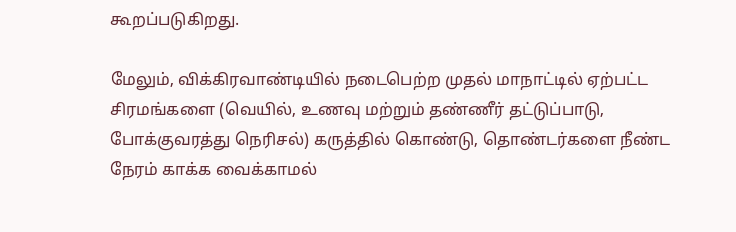கூறப்படுகிறது.

மேலும், விக்கிரவாண்டியில் நடைபெற்ற முதல் மாநாட்டில் ஏற்பட்ட சிரமங்களை (வெயில், உணவு மற்றும் தண்ணீர் தட்டுப்பாடு, போக்குவரத்து நெரிசல்) கருத்தில் கொண்டு, தொண்டர்களை நீண்ட நேரம் காக்க வைக்காமல்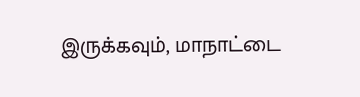இருக்கவும், மாநாட்டை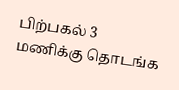பிற்பகல் 3 மணிக்கு தொடங்க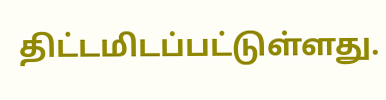திட்டமிடப்பட்டுள்ளது.